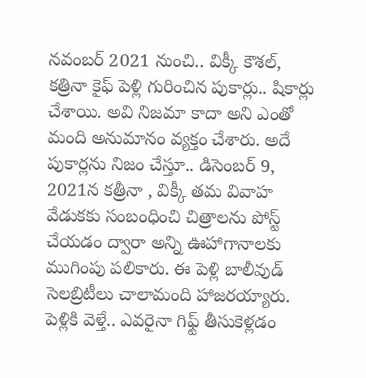నవంబర్ 2021 నుంచి.. విక్కీ కౌశల్, కత్రినా కైఫ్ పెళ్లి గురించిన పుకార్లు.. షికార్లు చేశాయి. అవి నిజమా కాదా అని ఎంతో మంది అనుమానం వ్యక్తం చేశారు. అదే పుకార్లను నిజం చేస్తూ.. డిసెంబర్ 9, 2021న కత్రీనా , విక్కీ తమ వివాహ వేడుకకు సంబంధించి చిత్రాలను పోస్ట్ చేయడం ద్వారా అన్ని ఊహాగానాలకు ముగింపు పలికారు. ఈ పెళ్లి బాలీవుడ్ సెలబ్రిటీలు చాలామంది హాజరయ్యారు.
పెళ్లికి వెళ్తే.. ఎవరైనా గిఫ్ట్ తీసుకెళ్లడం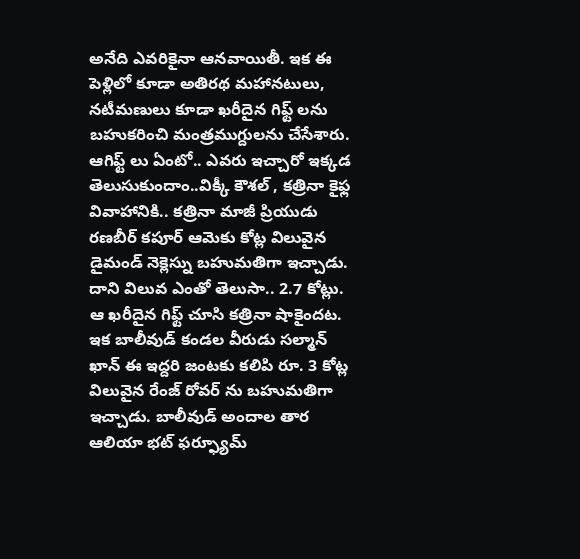అనేది ఎవరికైనా ఆనవాయితీ. ఇక ఈ పెళ్లిలో కూడా అతిరథ మహానటులు, నటీమణులు కూడా ఖరీదైన గిఫ్ట్ లను బహుకరించి మంత్రముగ్దులను చేసేశారు. ఆగిఫ్ట్ లు ఏంటో.. ఎవరు ఇచ్చారో ఇక్కడ తెలుసుకుందాం..విక్కీ కౌశల్ , కత్రినా కైఫ్ల వివాహానికి.. కత్రినా మాజీ ప్రియుడు రణబీర్ కపూర్ ఆమెకు కోట్ల విలువైన డైమండ్ నెక్లెస్ను బహుమతిగా ఇచ్చాడు.
దాని విలువ ఎంతో తెలుసా.. 2.7 కోట్లు. ఆ ఖరీదైన గిఫ్ట్ చూసి కత్రినా షాకైందట. ఇక బాలీవుడ్ కండల వీరుడు సల్మాన్ ఖాన్ ఈ ఇద్దరి జంటకు కలిపి రూ. 3 కోట్ల విలువైన రేంజ్ రోవర్ ను బహుమతిగా ఇచ్చాడు. బాలీవుడ్ అందాల తార ఆలియా భట్ ఫర్ఫ్యూమ్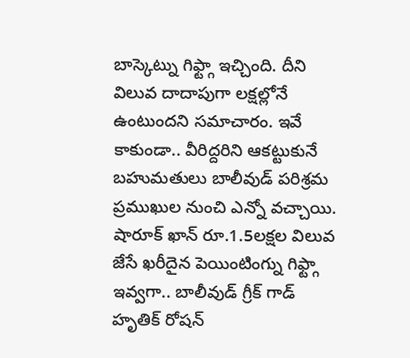బాస్కెట్ను గిఫ్ట్గా ఇచ్చింది. దీని విలువ దాదాపుగా లక్షల్లోనే ఉంటుందని సమాచారం. ఇవే కాకుండా.. వీరిద్దరిని ఆకట్టుకునే బహుమతులు బాలీవుడ్ పరిశ్రమ ప్రముఖుల నుంచి ఎన్నో వచ్చాయి.
షారూక్ ఖాన్ రూ.1.5లక్షల విలువ జేసే ఖరీదైన పెయింటింగ్ను గిఫ్ట్గా ఇవ్వగా.. బాలీవుడ్ గ్రీక్ గాడ్ హృతిక్ రోషన్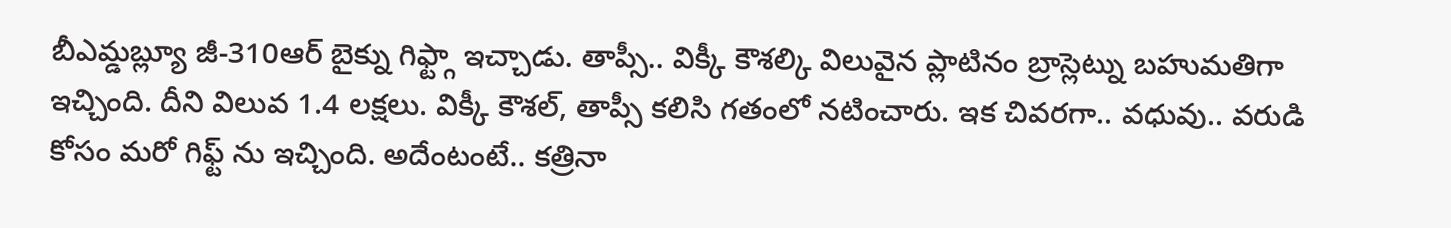బీఎమ్డబ్ల్యూ జీ-310ఆర్ బైక్ను గిఫ్ట్గా ఇచ్చాడు. తాప్సీ.. విక్కీ కౌశల్కి విలువైన ప్లాటినం బ్రాస్లెట్ను బహుమతిగా ఇచ్చింది. దీని విలువ 1.4 లక్షలు. విక్కీ కౌశల్, తాప్సీ కలిసి గతంలో నటించారు. ఇక చివరగా.. వధువు.. వరుడి కోసం మరో గిఫ్ట్ ను ఇచ్చింది. అదేంటంటే.. కత్రినా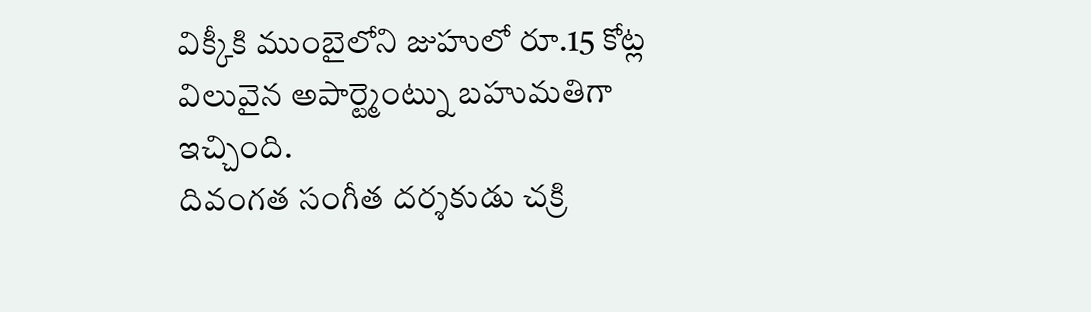విక్కీకి ముంబైలోని జుహులో రూ.15 కోట్ల విలువైన అపార్ట్మెంట్ను బహుమతిగా ఇచ్చింది.
దివంగత సంగీత దర్శకుడు చక్రి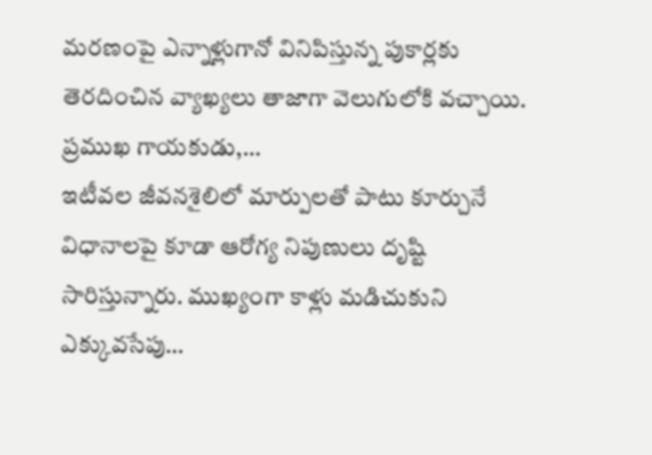మరణంపై ఎన్నాళ్లుగానో వినిపిస్తున్న పుకార్లకు తెరదించిన వ్యాఖ్యలు తాజాగా వెలుగులోకి వచ్చాయి. ప్రముఖ గాయకుడు,…
ఇటీవల జీవనశైలిలో మార్పులతో పాటు కూర్చునే విధానాలపై కూడా ఆరోగ్య నిపుణులు దృష్టి సారిస్తున్నారు. ముఖ్యంగా కాళ్లు మడిచుకుని ఎక్కువసేపు…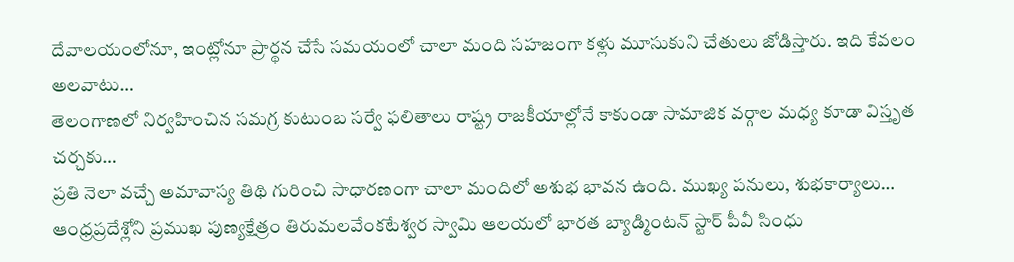దేవాలయంలోనూ, ఇంట్లోనూ ప్రార్థన చేసే సమయంలో చాలా మంది సహజంగా కళ్లు మూసుకుని చేతులు జోడిస్తారు. ఇది కేవలం అలవాటు…
తెలంగాణలో నిర్వహించిన సమగ్ర కుటుంబ సర్వే ఫలితాలు రాష్ట్ర రాజకీయాల్లోనే కాకుండా సామాజిక వర్గాల మధ్య కూడా విస్తృత చర్చకు…
ప్రతి నెలా వచ్చే అమావాస్య తిథి గురించి సాధారణంగా చాలా మందిలో అశుభ భావన ఉంది. ముఖ్య పనులు, శుభకార్యాలు…
ఆంధ్రప్రదేశ్లోని ప్రముఖ పుణ్యక్షేత్రం తిరుమలవేంకటేశ్వర స్వామి ఆలయలో భారత బ్యాడ్మింటన్ స్టార్ పీవీ సింధు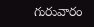గురువారం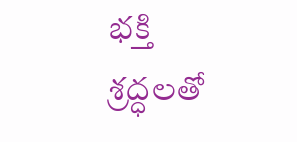భక్తి శ్రద్ధలతో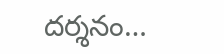దర్శనం…